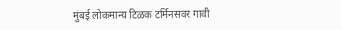मुंबई लोकमान्य टिळक टर्मिनसवर गावी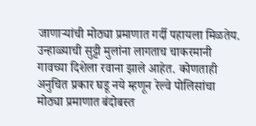जाणाऱ्यांची मोठ्या प्रमाणात गर्दी पहायला मिळतेय. उन्हाळ्याची सुट्टी मुलांना लागताच चाकरमानी गावच्या दिशेला रवाना झाले आहेत. कोणताही अनुचित प्रकार घडू नये म्हणून रेल्वे पोलिसांचा मोठ्या प्रमाणात बंदोबस्त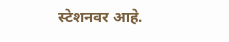स्टेशनवर आहे.